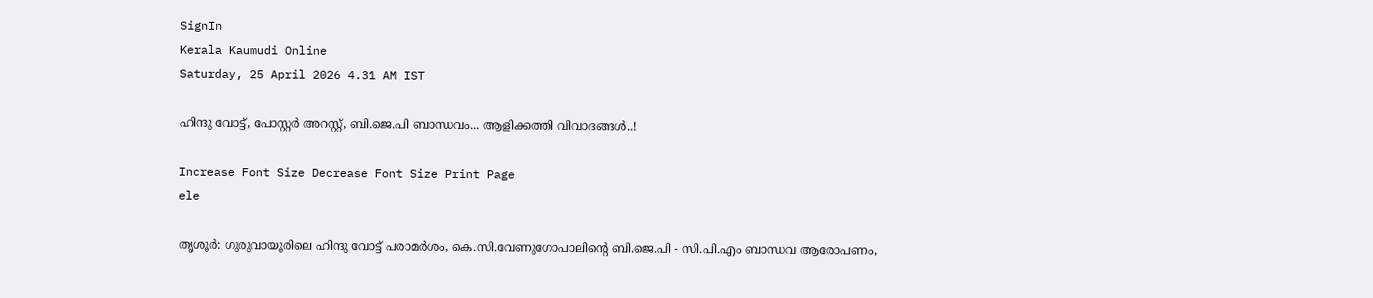SignIn
Kerala Kaumudi Online
Saturday, 25 April 2026 4.31 AM IST

ഹിന്ദു വോട്ട്, പോസ്റ്റർ അറസ്റ്റ്, ബി.ജെ.പി ബാന്ധവം... ആളിക്കത്തി വിവാദങ്ങൾ..!

Increase Font Size Decrease Font Size Print Page
ele

തൃശൂർ: ഗുരുവായൂരിലെ ഹിന്ദു വോട്ട് പരാമർശം, കെ.സി.വേണുഗോപാലിന്റെ ബി.ജെ.പി - സി.പി.എം ബാന്ധവ ആരോപണം,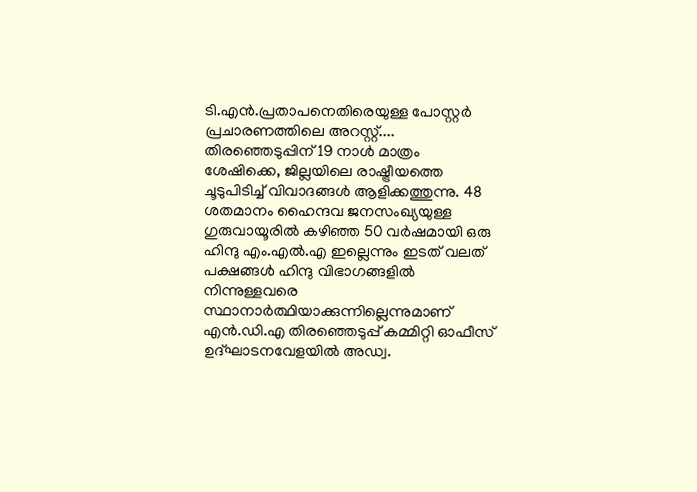ടി.എൻ.പ്രതാപനെതിരെയുള്ള പോസ്റ്റർ പ്രചാരണത്തിലെ അറസ്റ്റ്.... തിരഞ്ഞെടുപ്പിന് 19 നാൾ മാത്രം ശേഷിക്കെ, ജില്ലയിലെ രാഷ്ട്രീയത്തെ ചൂടുപിടിച്ച് വിവാദങ്ങൾ ആളിക്കത്തുന്നു. 48 ശതമാനം ഹൈന്ദവ ജനസംഖ്യയുള്ള ഗുരുവായൂരിൽ കഴിഞ്ഞ 50 വർഷമായി ഒരു ഹിന്ദു എം.എൽ.എ ഇല്ലെന്നും ഇടത് വലത് പക്ഷങ്ങൾ ഹിന്ദു വിഭാഗങ്ങളിൽ നിന്നുള്ളവരെ സ്ഥാനാർത്ഥിയാക്കുന്നില്ലെന്നുമാണ് എൻ.ഡി.എ തിരഞ്ഞെടുപ്പ് കമ്മിറ്റി ഓഫീസ് ഉദ്ഘാടനവേളയിൽ അഡ്വ.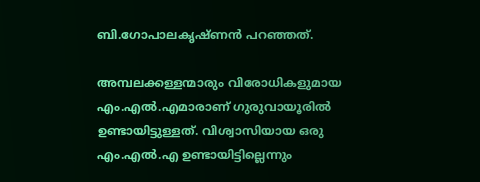ബി.ഗോപാലകൃഷ്ണൻ പറഞ്ഞത്.

അമ്പലക്കള്ളന്മാരും വിരോധികളുമായ എം.എൽ.എമാരാണ് ഗുരുവായൂരിൽ ഉണ്ടായിട്ടുള്ളത്. വിശ്വാസിയായ ഒരു എം.എൽ.എ ഉണ്ടായിട്ടില്ലെന്നും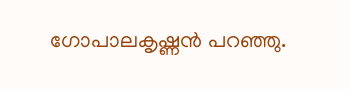ഗോപാലകൃഷ്ണൻ പറഞ്ഞു.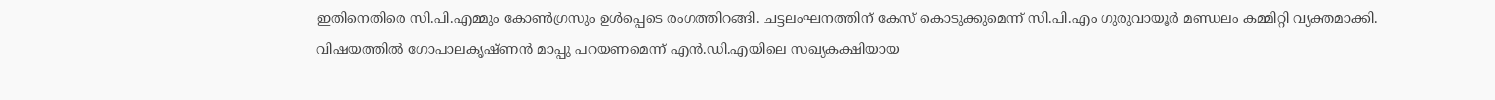ഇതിനെതിരെ സി.പി.എമ്മും കോൺഗ്രസും ഉൾപ്പെടെ രംഗത്തിറങ്ങി. ചട്ടലംഘനത്തിന് കേസ് കൊടുക്കുമെന്ന് സി.പി.എം ഗുരുവായൂർ മണ്ഡലം കമ്മിറ്റി വ്യക്തമാക്കി. വിഷയത്തിൽ ഗോപാലകൃഷ്ണൻ മാപ്പു പറയണമെന്ന് എൻ.ഡി.എയിലെ സഖ്യകക്ഷിയായ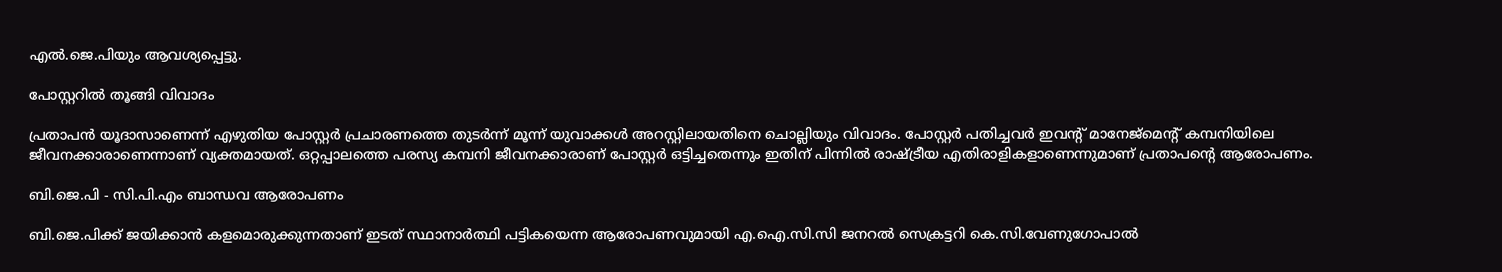എൽ.ജെ.പിയും ആവശ്യപ്പെട്ടു.

പോസ്റ്ററിൽ തൂങ്ങി വിവാദം

പ്രതാപൻ യൂദാസാണെന്ന് എഴുതിയ പോസ്റ്റർ പ്രചാരണത്തെ തുടർന്ന് മൂന്ന് യുവാക്കൾ അറസ്റ്റിലായതിനെ ചൊല്ലിയും വിവാദം. പോസ്റ്റർ പതിച്ചവർ ഇവന്റ് മാനേജ്‌മെന്റ് കമ്പനിയിലെ ജീവനക്കാരാണെന്നാണ് വ്യക്തമായത്. ഒറ്റപ്പാലത്തെ പരസ്യ കമ്പനി ജീവനക്കാരാണ് പോസ്റ്റർ ഒട്ടിച്ചതെന്നും ഇതിന് പിന്നിൽ രാഷ്ട്രീയ എതിരാളികളാണെന്നുമാണ് പ്രതാപന്റെ ആരോപണം.

ബി.ജെ.പി - സി.പി.എം ബാന്ധവ ആരോപണം

ബി.ജെ.പിക്ക് ജയിക്കാൻ കളമൊരുക്കുന്നതാണ് ഇടത് സ്ഥാനാർത്ഥി പട്ടികയെന്ന ആരോപണവുമായി എ.ഐ.സി.സി ജനറൽ സെക്രട്ടറി കെ.സി.വേണുഗോപാൽ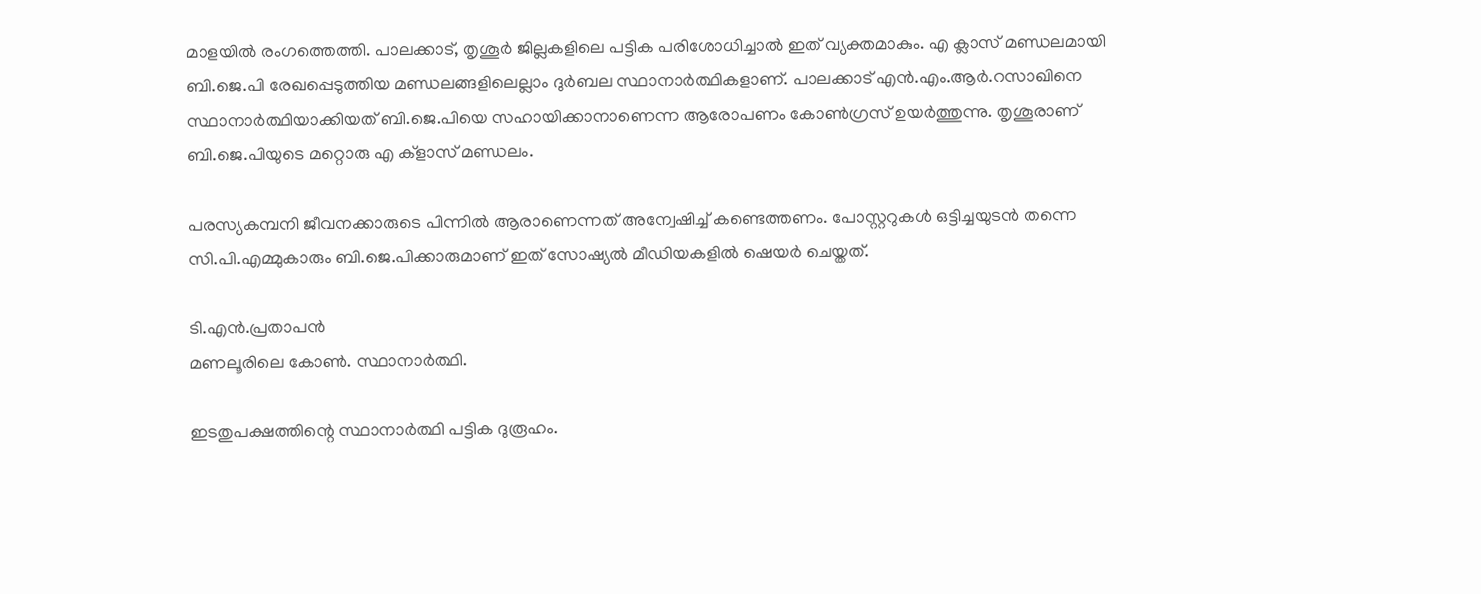മാളയിൽ രംഗത്തെത്തി. പാലക്കാട്, തൃശൂർ ജില്ലകളിലെ പട്ടിക പരിശോധിച്ചാൽ ഇത് വ്യക്തമാകും. എ ക്ലാസ് മണ്ഡലമായി ബി.ജെ.പി രേഖപ്പെടുത്തിയ മണ്ഡലങ്ങളിലെല്ലാം ദുർബല സ്ഥാനാർത്ഥികളാണ്. പാലക്കാട് എൻ.എം.ആർ.റസാഖിനെ സ്ഥാനാർത്ഥിയാക്കിയത് ബി.ജെ.പിയെ സഹായിക്കാനാണെന്ന ആരോപണം കോൺഗ്രസ് ഉയർത്തുന്നു. തൃശൂരാണ് ബി.ജെ.പിയുടെ മറ്റൊരു എ ക്ളാസ് മണ്ഡലം.

പരസ്യകമ്പനി ജീവനക്കാരുടെ പിന്നിൽ ആരാണെന്നത് അന്വേഷിച്ച് കണ്ടെത്തണം. പോസ്റ്ററുകൾ ഒട്ടിച്ചയുടൻ തന്നെ സി.പി.എമ്മുകാരും ബി.ജെ.പിക്കാരുമാണ് ഇത് സോഷ്യൽ മീഡിയകളിൽ ഷെയർ ചെയ്തത്.

ടി.എൻ.പ്രതാപൻ
മണലൂരിലെ കോൺ. സ്ഥാനാർത്ഥി.

ഇടതുപക്ഷത്തിന്റെ സ്ഥാനാർത്ഥി പട്ടിക ദുരൂഹം.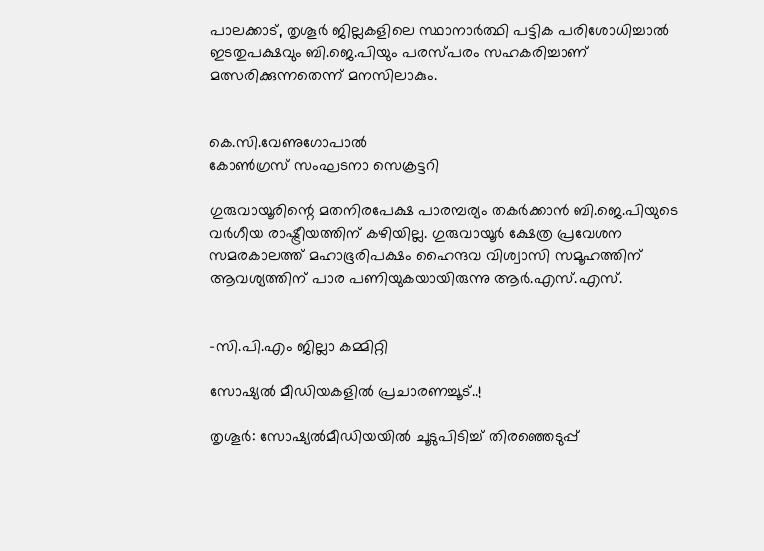പാലക്കാട്, തൃശൂർ ജില്ലകളിലെ സ്ഥാനാർത്ഥി പട്ടിക പരിശോധിച്ചാൽ ഇടതുപക്ഷവും ബി.ജെ.പിയും പരസ്പരം സഹകരിച്ചാണ് മത്സരിക്കുന്നതെന്ന് മനസിലാകും.


കെ.സി.വേണുഗോപാൽ
കോൺഗ്രസ് സംഘടനാ സെക്രട്ടറി

ഗുരുവായൂരിന്റെ മതനിരപേക്ഷ പാരമ്പര്യം തകർക്കാൻ ബി.ജെ.പിയുടെ വർഗീയ രാഷ്ട്രീയത്തിന് കഴിയില്ല. ഗുരുവായൂർ ക്ഷേത്ര പ്രവേശന സമരകാലത്ത് മഹാഭൂരിപക്ഷം ഹൈന്ദവ വിശ്വാസി സമൂഹത്തിന് ആവശ്യത്തിന് പാര പണിയുകയായിരുന്നു ആർ.എസ്.എസ്.


-സി.പി.എം ജില്ലാ കമ്മിറ്റി

സോഷ്യൽ മീഡിയകളിൽ പ്രചാരണച്ചൂട്..!

തൃശൂർ: സോഷ്യൽമീഡിയയിൽ ചൂടുപിടിച്ച് തിരഞ്ഞെടുപ്പ്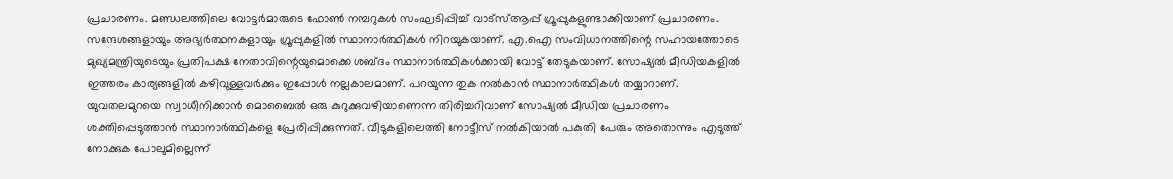പ്രചാരണം. മണ്ഡലത്തിലെ വോട്ടർമാരുടെ ഫോൺ നമ്പറുകൾ സംഘടിപ്പിച്ച് വാട്‌സ്ആപ്പ് ഗ്രൂപ്പുകളുണ്ടാക്കിയാണ് പ്രചാരണം. സന്ദേശങ്ങളായും അഭ്യർത്ഥനകളായും ഗ്രൂപ്പുകളിൽ സ്ഥാനാർത്ഥികൾ നിറയുകയാണ്. എ.ഐ സംവിധാനത്തിന്റെ സഹായത്തോടെ മുഖ്യമന്ത്രിയുടെയും പ്രതിപക്ഷ നേതാവിന്റെയുമൊക്കെ ശബ്ദം സ്ഥാനാർത്ഥികൾക്കായി വോട്ട് തേടുകയാണ്. സോഷ്യൽ മീഡിയകളിൽ ഇത്തരം കാര്യങ്ങളിൽ കഴിവുള്ളവർക്കും ഇപ്പോൾ നല്ലകാലമാണ്. പറയുന്ന തുക നൽകാൻ സ്ഥാനാർത്ഥികൾ തയ്യാറാണ്.
യുവതലമുറയെ സ്വാധീനിക്കാൻ മൊബൈൽ ഒരു കുറുക്കുവഴിയാണെന്ന തിരിച്ചറിവാണ് സോഷ്യൽ മീഡിയ പ്രചാരണം ശക്തിപ്പെടുത്താൻ സ്ഥാനാർത്ഥികളെ പ്രേരിപ്പിക്കുന്നത്. വീടുകളിലെത്തി നോട്ടീസ് നൽകിയാൽ പകുതി പേരും അതൊന്നും എടുത്ത് നോക്കുക പോലുമില്ലെന്ന്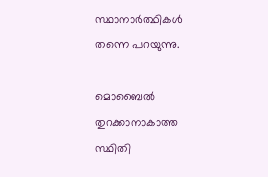സ്ഥാനാർത്ഥികൾ തന്നെ പറയുന്നു.

മൊബൈൽ തുറക്കാനാകാത്ത സ്ഥിതി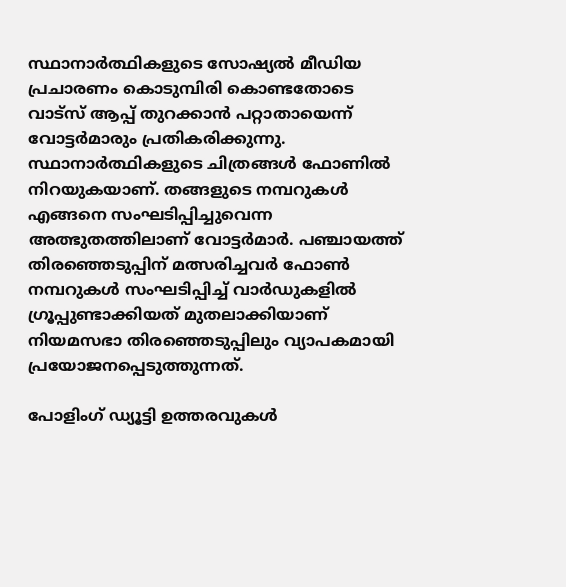സ്ഥാനാർത്ഥികളുടെ സോഷ്യൽ മീഡിയ പ്രചാരണം കൊടുമ്പിരി കൊണ്ടതോടെ വാട്സ് ആപ്പ് തുറക്കാൻ പറ്റാതായെന്ന് വോട്ടർമാരും പ്രതികരിക്കുന്നു. സ്ഥാനാർത്ഥികളുടെ ചിത്രങ്ങൾ ഫോണിൽ നിറയുകയാണ്. തങ്ങളുടെ നമ്പറുകൾ എങ്ങനെ സംഘടിപ്പിച്ചുവെന്ന അത്ഭുതത്തിലാണ് വോട്ടർമാർ. പഞ്ചായത്ത് തിരഞ്ഞെടുപ്പിന് മത്സരിച്ചവർ ഫോൺ നമ്പറുകൾ സംഘടിപ്പിച്ച് വാർഡുകളിൽ ഗ്രൂപ്പുണ്ടാക്കിയത് മുതലാക്കിയാണ് നിയമസഭാ തിരഞ്ഞെടുപ്പിലും വ്യാപകമായി പ്രയോജനപ്പെടുത്തുന്നത്.

പോളിംഗ് ഡ്യൂട്ടി ഉത്തരവുകൾ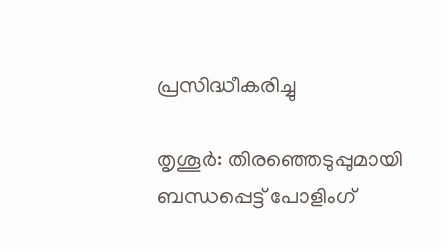പ്രസിദ്ധീകരിച്ചു

തൃശൂർ: തിരഞ്ഞെടുപ്പുമായി ബന്ധപ്പെട്ട് പോളിംഗ്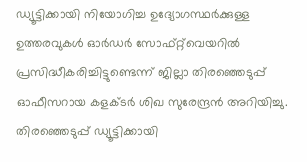ഡ്യൂട്ടിക്കായി നിയോഗിച്ച ഉദ്യോഗസ്ഥർക്കുള്ള ഉത്തരവുകൾ ഓർഡർ സോഫ്റ്റ്‌വെയറിൽ പ്രസിദ്ധീകരിച്ചിട്ടുണ്ടെന്ന് ജില്ലാ തിരഞ്ഞെടുപ്പ് ഓഫീസറായ കളക്ടർ ശിഖ സുരേന്ദ്രൻ അറിയിച്ചു. തിരഞ്ഞെടുപ്പ് ഡ്യൂട്ടിക്കായി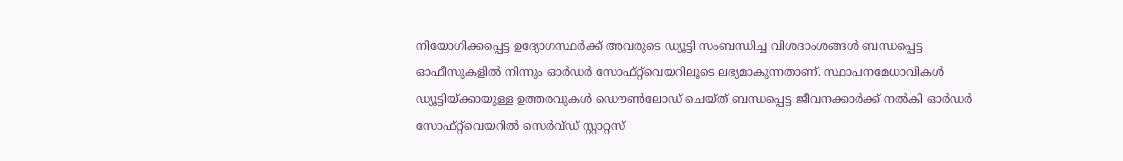നിയോഗിക്കപ്പെട്ട ഉദ്യോഗസ്ഥർക്ക് അവരുടെ ഡ്യൂട്ടി സംബന്ധിച്ച വിശദാംശങ്ങൾ ബന്ധപ്പെട്ട ഓഫീസുകളിൽ നിന്നും ഓർഡർ സോഫ്റ്റ്‌വെയറിലൂടെ ലഭ്യമാകുന്നതാണ്. സ്ഥാപനമേധാവികൾ ഡ്യൂട്ടിയ്ക്കായുള്ള ഉത്തരവുകൾ ഡൌൺലോഡ് ചെയ്ത് ബന്ധപ്പെട്ട ജീവനക്കാർക്ക് നൽകി ഓർഡർ സോഫ്റ്റ്‌വെയറിൽ സെർവ്ഡ് സ്റ്റാറ്റസ്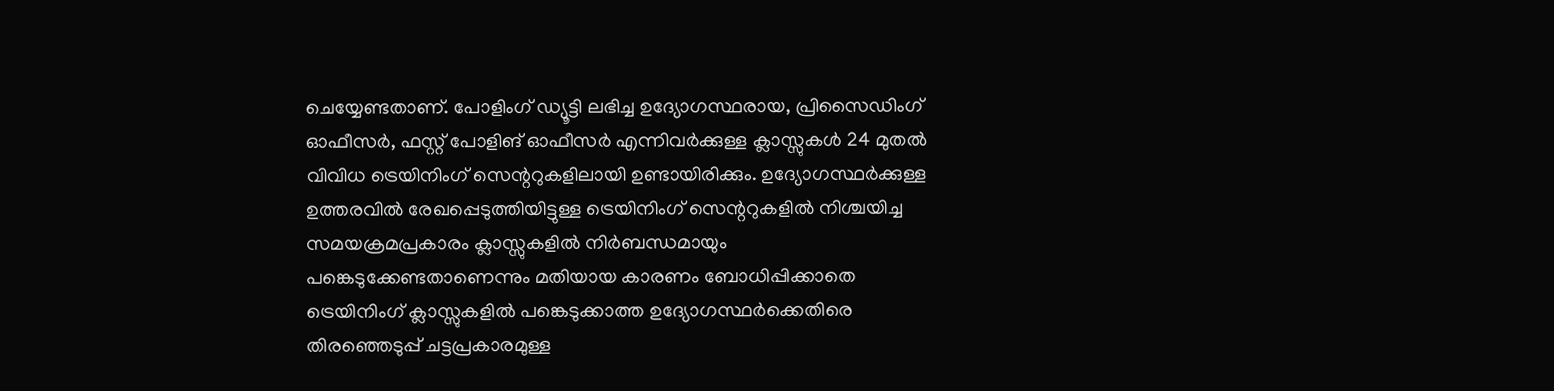ചെയ്യേണ്ടതാണ്. പോളിംഗ് ഡ്യൂട്ടി ലഭിച്ച ഉദ്യോഗസ്ഥരായ, പ്രിസൈഡിംഗ് ഓഫീസർ, ഫസ്റ്റ് പോളിങ് ഓഫീസർ എന്നിവർക്കുള്ള ക്ലാസ്സുകൾ 24 മുതൽ വിവിധ ട്രെയിനിംഗ് സെന്ററുകളിലായി ഉണ്ടായിരിക്കും. ഉദ്യോഗസ്ഥർക്കുള്ള ഉത്തരവിൽ രേഖപ്പെടുത്തിയിട്ടുള്ള ട്രെയിനിംഗ് സെന്ററുകളിൽ നിശ്ചയിച്ച സമയക്രമപ്രകാരം ക്ലാസ്സുകളിൽ നിർബന്ധമായും പങ്കെടുക്കേണ്ടതാണെന്നും മതിയായ കാരണം ബോധിപ്പിക്കാതെ ട്രെയിനിംഗ് ക്ലാസ്സുകളിൽ പങ്കെടുക്കാത്ത ഉദ്യോഗസ്ഥർക്കെതിരെ തിരഞ്ഞെടുപ്പ് ചട്ടപ്രകാരമുള്ള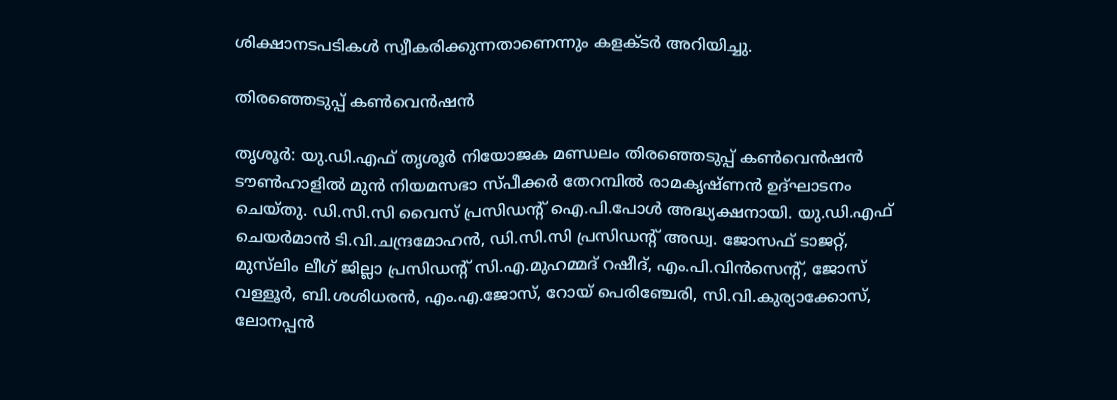ശിക്ഷാനടപടികൾ സ്വീകരിക്കുന്നതാണെന്നും കളക്ടർ അറിയിച്ചു.

തിരഞ്ഞെടുപ്പ് കൺവെൻഷൻ

തൃശൂർ: യു.ഡി.എഫ് തൃശൂർ നിയോജക മണ്ഡലം തിരഞ്ഞെടുപ്പ് കൺവെൻഷൻ ടൗൺഹാളിൽ മുൻ നിയമസഭാ സ്പീക്കർ തേറമ്പിൽ രാമകൃഷ്ണൻ ഉദ്ഘാടനം ചെയ്തു. ഡി.സി.സി വൈസ് പ്രസിഡന്റ് ഐ.പി.പോൾ അദ്ധ്യക്ഷനായി. യു.ഡി.എഫ് ചെയർമാൻ ടി.വി.ചന്ദ്രമോഹൻ, ഡി.സി.സി പ്രസിഡന്റ് അഡ്വ. ജോസഫ് ടാജറ്റ്, മുസ്‌ലിം ലീഗ് ജില്ലാ പ്രസിഡന്റ് സി.എ.മുഹമ്മദ് റഷീദ്, എം.പി.വിൻസെന്റ്, ജോസ് വള്ളൂർ, ബി.ശശിധരൻ, എം.എ.ജോസ്, റോയ് പെരിഞ്ചേരി, സി.വി.കുര്യാക്കോസ്, ലോനപ്പൻ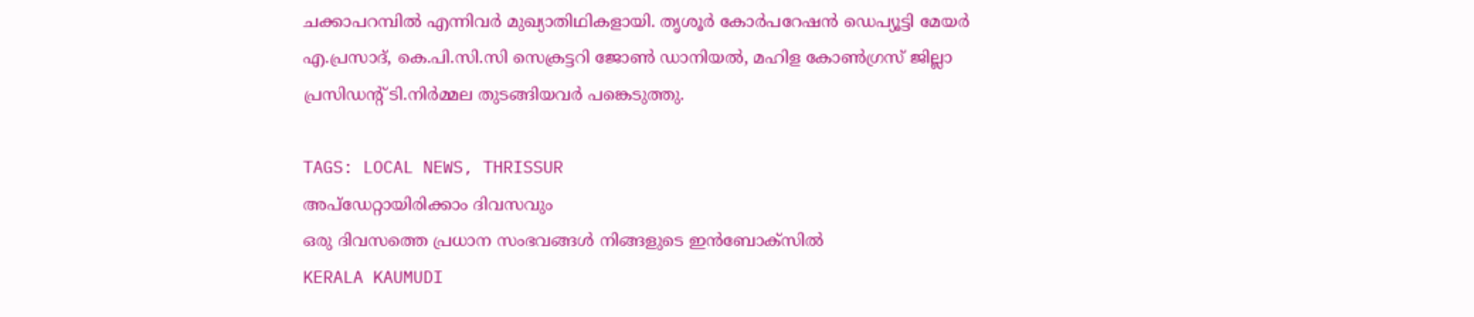ചക്കാപറമ്പിൽ എന്നിവർ മുഖ്യാതിഥികളായി. തൃശൂർ കോർപറേഷൻ ഡെപ്യൂട്ടി മേയർ എ.പ്രസാദ്, കെ.പി.സി.സി സെക്രട്ടറി ജോൺ ഡാനിയൽ, മഹിള കോൺഗ്രസ് ജില്ലാ പ്രസിഡന്റ് ടി.നിർമ്മല തുടങ്ങിയവർ പങ്കെടുത്തു.

TAGS: LOCAL NEWS, THRISSUR
അപ്ഡേറ്റായിരിക്കാം ദിവസവും
ഒരു ദിവസത്തെ പ്രധാന സംഭവങ്ങൾ നിങ്ങളുടെ ഇൻബോക്സിൽ
KERALA KAUMUDI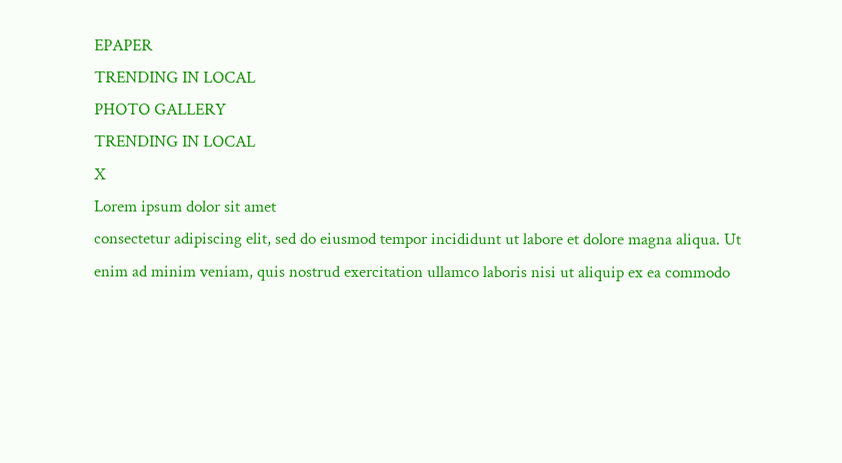EPAPER
TRENDING IN LOCAL
PHOTO GALLERY
TRENDING IN LOCAL
X
Lorem ipsum dolor sit amet
consectetur adipiscing elit, sed do eiusmod tempor incididunt ut labore et dolore magna aliqua. Ut enim ad minim veniam, quis nostrud exercitation ullamco laboris nisi ut aliquip ex ea commodo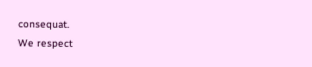consequat.
We respect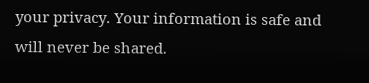your privacy. Your information is safe and will never be shared.